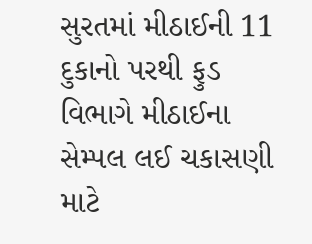સુરતમાં મીઠાઈની 11 દુકાનો પરથી ફુડ વિભાગે મીઠાઈના સેમ્પલ લઈ ચકાસણી માટે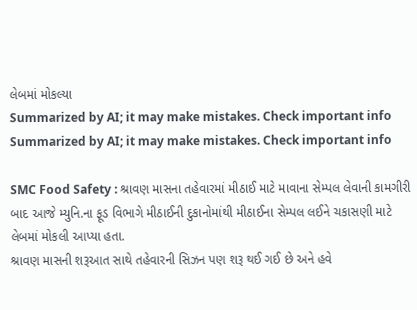લેબમાં મોકલ્યા
Summarized by AI; it may make mistakes. Check important info
Summarized by AI; it may make mistakes. Check important info

SMC Food Safety : શ્રાવણ માસના તહેવારમાં મીઠાઈ માટે માવાના સેમ્પલ લેવાની કામગીરી બાદ આજે મ્યુનિ.ના ફૂડ વિભાગે મીઠાઈની દુકાનોમાંથી મીઠાઈના સેમ્પલ લઈને ચકાસણી માટે લેબમાં મોકલી આપ્યા હતા.
શ્રાવણ માસની શરૂઆત સાથે તહેવારની સિઝન પણ શરૂ થઈ ગઈ છે અને હવે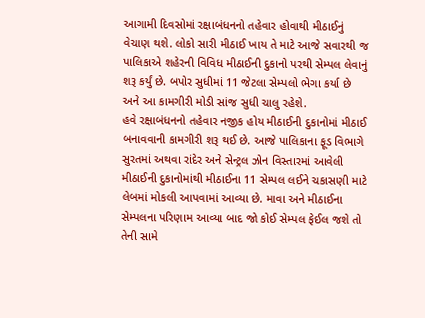આગામી દિવસોમાં રક્ષાબંધનનો તહેવાર હોવાથી મીઠાઈનું વેચાણ થશે. લોકો સારી મીઠાઈ ખાય તે માટે આજે સવારથી જ પાલિકાએ શહેરની વિવિધ મીઠાઈની દુકાનો પરથી સેમ્પલ લેવાનું શરૂ કર્યું છે. બપોર સુધીમાં 11 જેટલા સેમ્પલો ભેગા કર્યા છે અને આ કામગીરી મોડી સાંજ સુધી ચાલુ રહેશે.
હવે રક્ષાબંધનનો તહેવાર નજીક હોય મીઠાઈની દુકાનોમાં મીઠાઈ બનાવવાની કામગીરી શરૂ થઈ છે. આજે પાલિકાના ફૂડ વિભાગે સુરતમાં અથવા રાંદેર અને સેન્ટ્રલ ઝોન વિસ્તારમાં આવેલી મીઠાઈની દુકાનોમાંથી મીઠાઈના 11 સેમ્પલ લઈને ચકાસણી માટે લેબમાં મોકલી આપવામાં આવ્યા છે. માવા અને મીઠાઈના સેમ્પલના પરિણામ આવ્યા બાદ જો કોઈ સેમ્પલ ફેઈલ જશે તો તેની સામે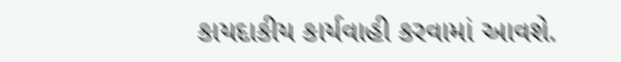કાયદાકીય કાર્યવાહી કરવામાં આવશે.